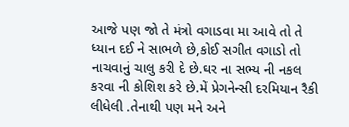આજે પણ જો તે મંત્રો વગાડવા મા આવે તો તે ધ્યાન દઈ ને સાભળે છે,કોઈ સગીત વગાડો તો નાચવાનું ચાલુ કરી દે છે.ઘર ના સભ્ય ની નકલ કરવા ની કોશિશ કરે છે.મેં પ્રેગનેન્સી દરમિયાન રૈકી લીધેલી .તેનાથી પણ મને અને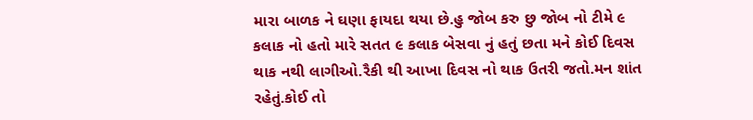મારા બાળક ને ઘણા ફાયદા થયા છે.હુ જોબ કરુ છુ જોબ નો ટીમે ૯ કલાક નો હતો મારે સતત ૯ કલાક બેસવા નું હતું છતા મને કોઈ દિવસ થાક નથી લાગીઓ.રૈકી થી આખા દિવસ નો થાક ઉતરી જતો.મન શાંત રહેતું.કોઈ તો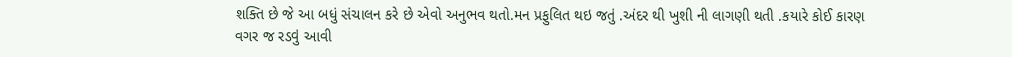શક્તિ છે જે આ બધું સંચાલન કરે છે એવો અનુભવ થતો.મન પ્રફુલિત થઇ જતું .અંદર થી ખુશી ની લાગણી થતી .કયારે કોઈ કારણ વગર જ રડવું આવી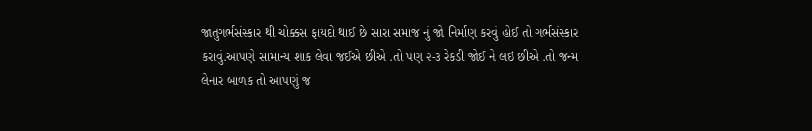જાતુગર્ભસંસ્કાર થી ચોક્કસ ફાયદો થાઈ છે સારા સમાજ નું જો નિર્માણ કરવું હોઈ તો ગર્ભસંસ્કાર કરાવું.આપણે સામાન્ય શાક લેવા જઈએ છીએ .તો પણ ૨-૩ રેકડી જોઈ ને લઇ છીએ .તો જન્મ લેનાર બાળક તો આપણું જ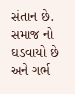સંતાન છે. સમાજ નો ઘડવાયો છે અને ગર્ભ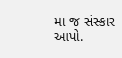મા જ સંસ્કાર આપો.